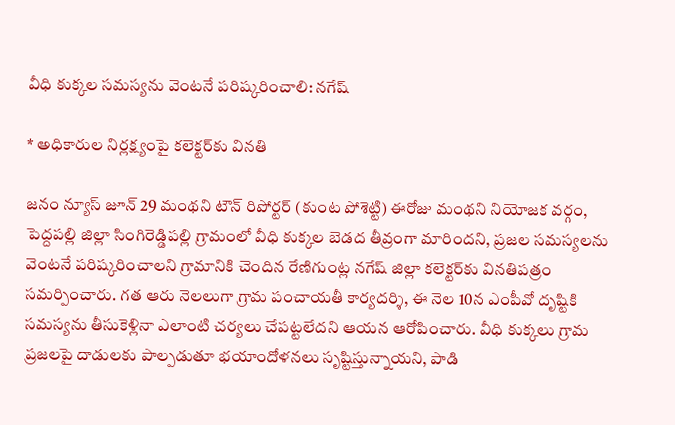వీధి కుక్కల సమస్యను వెంటనే పరిష్కరించాలి: నగేష్

* అధికారుల నిర్లక్ష్యంపై కలెక్టర్‌కు వినతి

జనం న్యూస్ జూన్ 29 మంథని టౌన్ రిపోర్టర్ (కుంట పోశెట్టి) ఈరోజు మంథని నియోజక వర్గం, పెద్దపల్లి జిల్లా సింగిరెడ్డిపల్లి గ్రామంలో వీధి కుక్కల బెడద తీవ్రంగా మారిందని, ప్రజల సమస్యలను వెంటనే పరిష్కరించాలని గ్రామానికి చెందిన రేణిగుంట్ల నగేష్ జిల్లా కలెక్టర్‌కు వినతిపత్రం సమర్పించారు. గత ఆరు నెలలుగా గ్రామ పంచాయతీ కార్యదర్శి, ఈ నెల 10న ఎంపీవో దృష్టికి సమస్యను తీసుకెళ్లినా ఎలాంటి చర్యలు చేపట్టలేదని ఆయన ఆరోపించారు. వీధి కుక్కలు గ్రామ ప్రజలపై దాడులకు పాల్పడుతూ భయాందోళనలు సృష్టిస్తున్నాయని, పాడి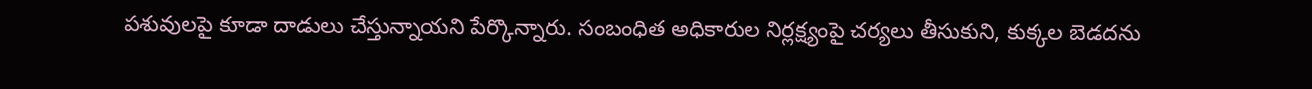పశువులపై కూడా దాడులు చేస్తున్నాయని పేర్కొన్నారు. సంబంధిత అధికారుల నిర్లక్ష్యంపై చర్యలు తీసుకుని, కుక్కల బెడదను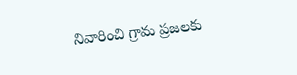నివారించి గ్రామ ప్రజలకు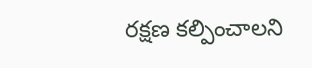రక్షణ కల్పించాలని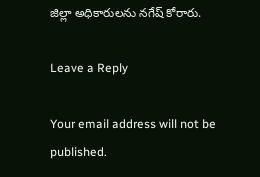జిల్లా అధికారులను నగేష్ కోరారు.

Leave a Reply

Your email address will not be published.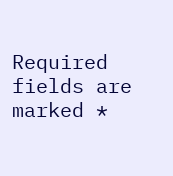Required fields are marked *